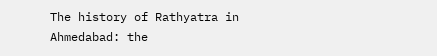The history of Rathyatra in Ahmedabad: the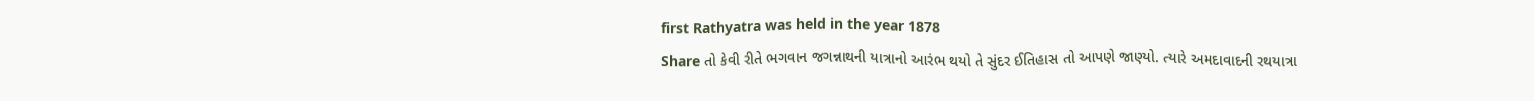first Rathyatra was held in the year 1878
Share તો કેવી રીતે ભગવાન જગન્નાથની યાત્રાનો આરંભ થયો તે સુંદર ઈતિહાસ તો આપણે જાણ્યો. ત્યારે અમદાવાદની રથયાત્રા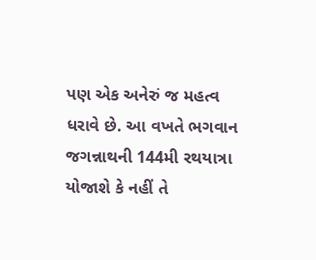પણ એક અનેરું જ મહત્વ ધરાવે છે. આ વખતે ભગવાન જગન્નાથની 144મી રથયાત્રા યોજાશે કે નહીં તે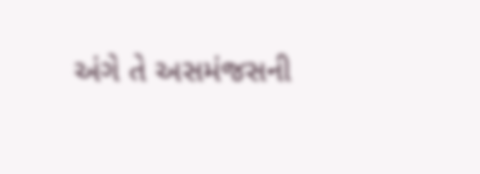અંગે તે અસમંજસની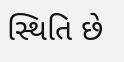સ્થિતિ છે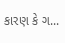કારણ કે ગ...